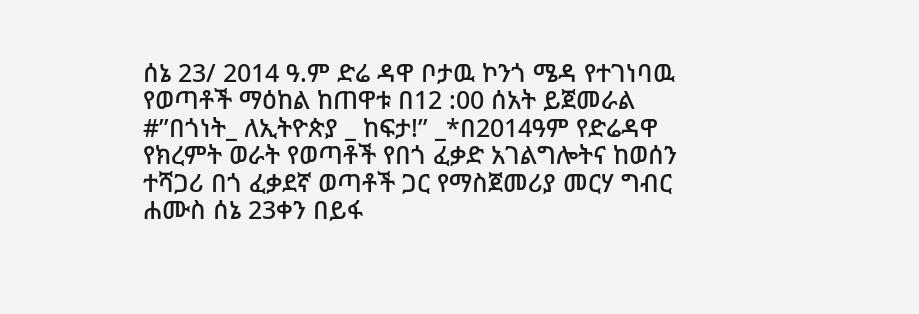ሰኔ 23/ 2014 ዓ.ም ድሬ ዳዋ ቦታዉ ኮንጎ ሜዳ የተገነባዉ የወጣቶች ማዕከል ከጠዋቱ በ12 :00 ሰአት ይጀመራል
#”በጎነት_ ለኢትዮጵያ _ ከፍታ!” _*በ2014ዓም የድሬዳዋ የክረምት ወራት የወጣቶች የበጎ ፈቃድ አገልግሎትና ከወሰን ተሻጋሪ በጎ ፈቃደኛ ወጣቶች ጋር የማስጀመሪያ መርሃ ግብር ሐሙስ ሰኔ 23ቀን በይፋ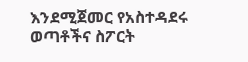እንደሚጀመር የአስተዳደሩ ወጣቶችና ስፖርት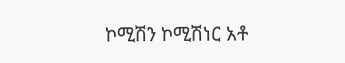ኮሚሽን ኮሚሽነር አቶ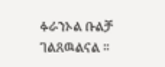ፉራንኦል ቡልቻ ገልጸዉልናል ።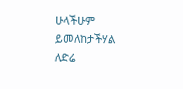ሁላችሁም ይመለከታችሃል
ለድሬ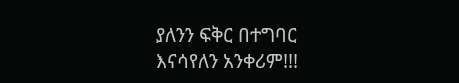ያለንን ፍቅር በተግባር እናሳየለን አንቀሪም!!!